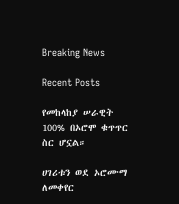Breaking News

Recent Posts

የመከላከያ ሠራዊት 100% በኦሮሞ ቁጥጥር ስር ሆኗል።

ሀገሪቱን ወደ ኦሮሙማ ለመቀየር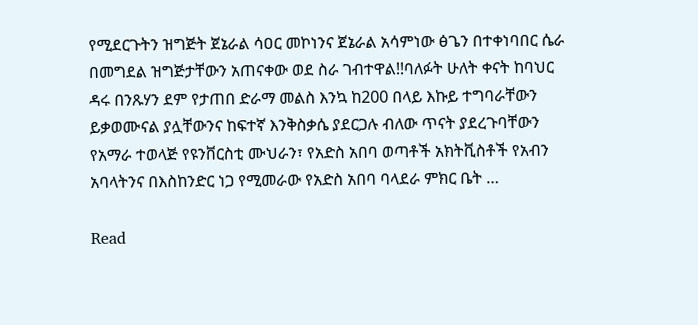የሚደርጉትን ዝግጅት ጀኔራል ሳዐር መኮነንና ጀኔራል አሳምነው ፅጌን በተቀነባበር ሴራ በመግደል ዝግጅታቸውን አጠናቀው ወደ ስራ ገብተዋል!!ባለፉት ሁለት ቀናት ከባህር ዳሩ በንጹሃን ደም የታጠበ ድራማ መልስ እንኳ ከ200 በላይ እኩይ ተግባራቸውን ይቃወሙናል ያሏቸውንና ከፍተኛ እንቅስቃሴ ያደርጋሉ ብለው ጥናት ያደረጉባቸውን የአማራ ተወላጅ የዩንቨርስቲ ሙህራን፣ የአድስ አበባ ወጣቶች አክትቪስቶች የአብን አባላትንና በእስከንድር ነጋ የሚመራው የአድስ አበባ ባላደራ ምክር ቤት …

Read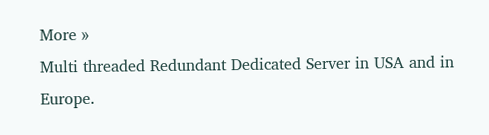More »
Multi threaded Redundant Dedicated Server in USA and in Europe.